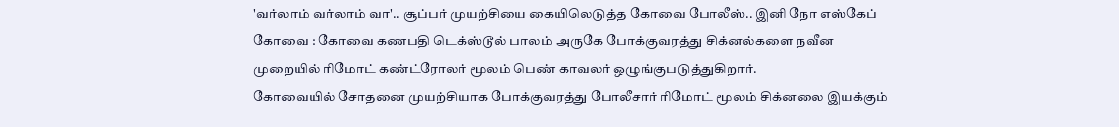'வர்லாம் வர்லாம் வா'.. சூப்பர் முயற்சியை கையிலெடுத்த கோவை போலீஸ்.. இனி நோ எஸ்கேப்
கோவை : கோவை கணபதி டெக்ஸ்டூல் பாலம் அருகே போக்குவரத்து சிக்னல்களை நவீன முறையில் ரிமோட் கண்ட்ரோலர் மூலம் பெண் காவலர் ஒழுங்குபடுத்துகிறார்.
கோவையில் சோதனை முயற்சியாக போக்குவரத்து போலீசார் ரிமோட் மூலம் சிக்னலை இயக்கும்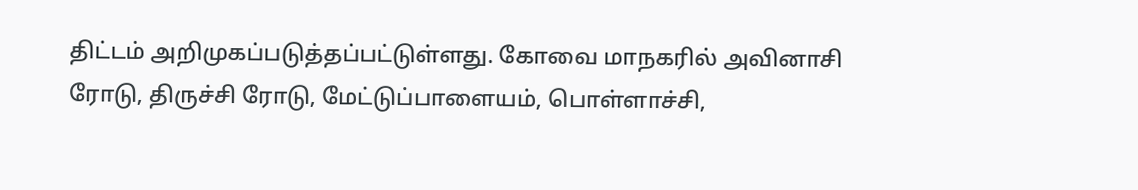திட்டம் அறிமுகப்படுத்தப்பட்டுள்ளது. கோவை மாநகரில் அவினாசி ரோடு, திருச்சி ரோடு, மேட்டுப்பாளையம், பொள்ளாச்சி,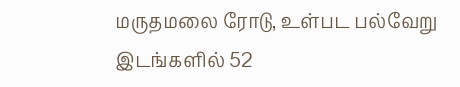மருதமலை ரோடு, உள்பட பல்வேறு இடங்களில் 52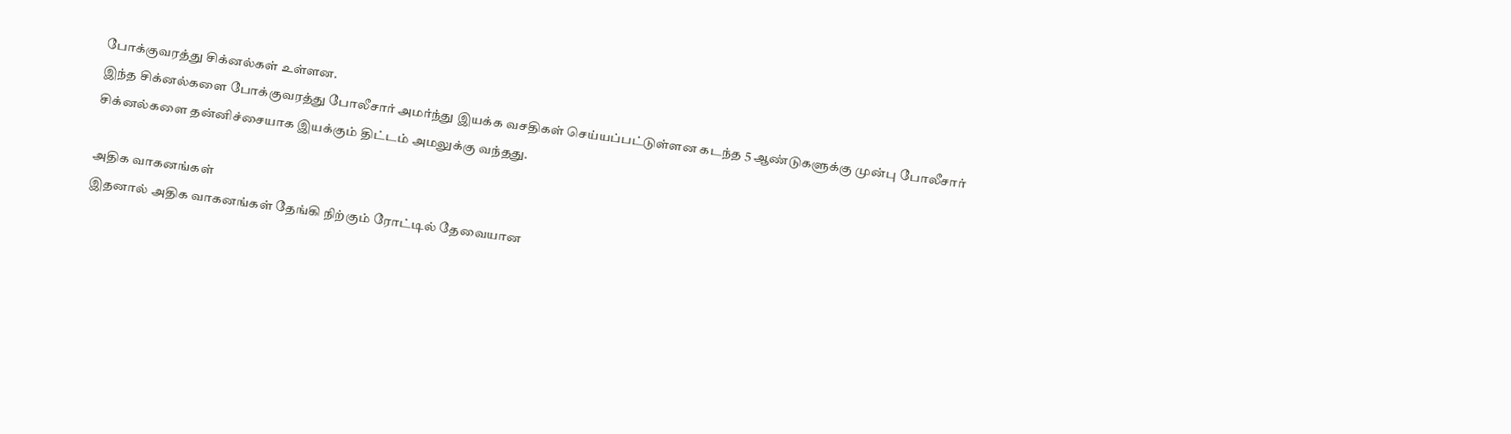போக்குவரத்து சிக்னல்கள் உள்ளன.
இந்த சிக்னல்களை போக்குவரத்து போலீசார் அமர்ந்து இயக்க வசதிகள் செய்யப்பட்டுள்ளன கடந்த 5 ஆண்டுகளுக்கு முன்பு போலீசார் சிக்னல்களை தன்னிச்சையாக இயக்கும் திட்டம் அமலுக்கு வந்தது.

அதிக வாகனங்கள்
இதனால் அதிக வாகனங்கள் தேங்கி நிற்கும் ரோட்டில் தேவையான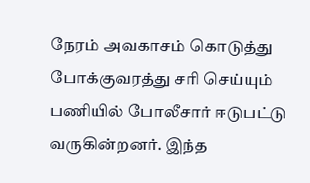நேரம் அவகாசம் கொடுத்து போக்குவரத்து சரி செய்யும் பணியில் போலீசார் ஈடுபட்டு வருகின்றனர். இந்த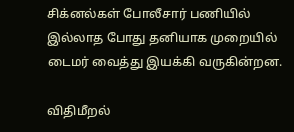சிக்னல்கள் போலீசார் பணியில் இல்லாத போது தனியாக முறையில் டைமர் வைத்து இயக்கி வருகின்றன.

விதிமீறல்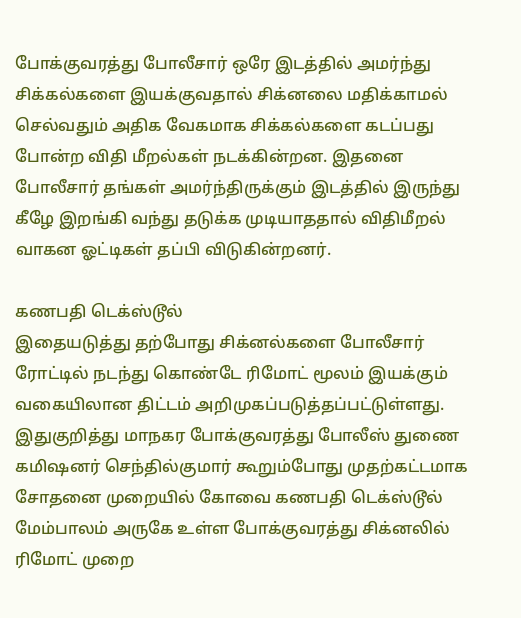போக்குவரத்து போலீசார் ஒரே இடத்தில் அமர்ந்து சிக்கல்களை இயக்குவதால் சிக்னலை மதிக்காமல் செல்வதும் அதிக வேகமாக சிக்கல்களை கடப்பது போன்ற விதி மீறல்கள் நடக்கின்றன. இதனை போலீசார் தங்கள் அமர்ந்திருக்கும் இடத்தில் இருந்து கீழே இறங்கி வந்து தடுக்க முடியாததால் விதிமீறல் வாகன ஓட்டிகள் தப்பி விடுகின்றனர்.

கணபதி டெக்ஸ்டூல்
இதையடுத்து தற்போது சிக்னல்களை போலீசார் ரோட்டில் நடந்து கொண்டே ரிமோட் மூலம் இயக்கும் வகையிலான திட்டம் அறிமுகப்படுத்தப்பட்டுள்ளது. இதுகுறித்து மாநகர போக்குவரத்து போலீஸ் துணை கமிஷனர் செந்தில்குமார் கூறும்போது முதற்கட்டமாக சோதனை முறையில் கோவை கணபதி டெக்ஸ்டூல் மேம்பாலம் அருகே உள்ள போக்குவரத்து சிக்னலில் ரிமோட் முறை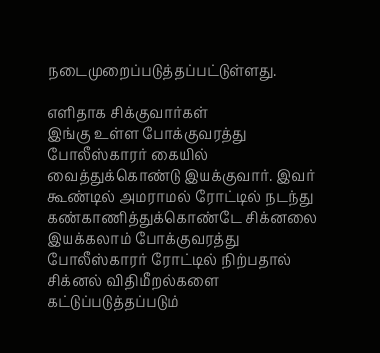நடைமுறைப்படுத்தப்பட்டுள்ளது.

எளிதாக சிக்குவார்கள்
இங்கு உள்ள போக்குவரத்து போலீஸ்காரர் கையில் வைத்துக்கொண்டு இயக்குவார். இவர் கூண்டில் அமராமல் ரோட்டில் நடந்து கண்காணித்துக்கொண்டே சிக்னலை இயக்கலாம் போக்குவரத்து போலீஸ்காரர் ரோட்டில் நிற்பதால் சிக்னல் விதிமீறல்களை கட்டுப்படுத்தப்படும்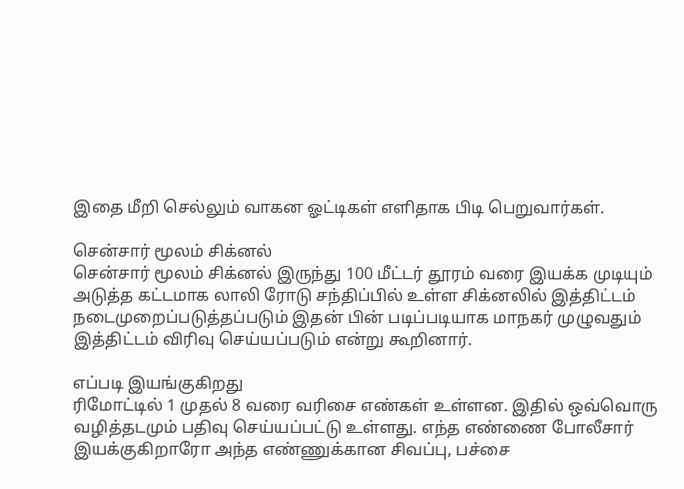இதை மீறி செல்லும் வாகன ஓட்டிகள் எளிதாக பிடி பெறுவார்கள்.

சென்சார் மூலம் சிக்னல்
சென்சார் மூலம் சிக்னல் இருந்து 100 மீட்டர் தூரம் வரை இயக்க முடியும் அடுத்த கட்டமாக லாலி ரோடு சந்திப்பில் உள்ள சிக்னலில் இத்திட்டம் நடைமுறைப்படுத்தப்படும் இதன் பின் படிப்படியாக மாநகர் முழுவதும் இத்திட்டம் விரிவு செய்யப்படும் என்று கூறினார்.

எப்படி இயங்குகிறது
ரிமோட்டில் 1 முதல் 8 வரை வரிசை எண்கள் உள்ளன. இதில் ஒவ்வொரு வழித்தடமும் பதிவு செய்யப்பட்டு உள்ளது. எந்த எண்ணை போலீசார் இயக்குகிறாரோ அந்த எண்ணுக்கான சிவப்பு, பச்சை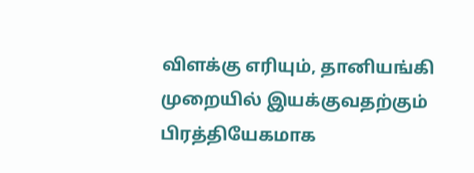விளக்கு எரியும், தானியங்கி முறையில் இயக்குவதற்கும் பிரத்தியேகமாக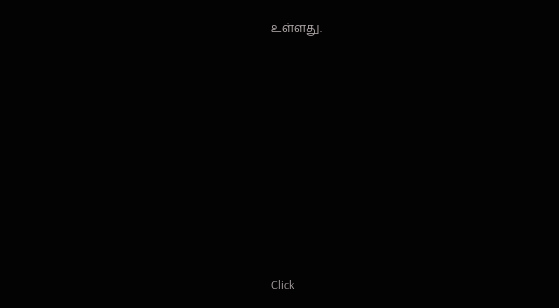உள்ளது.












Click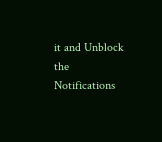it and Unblock the Notifications